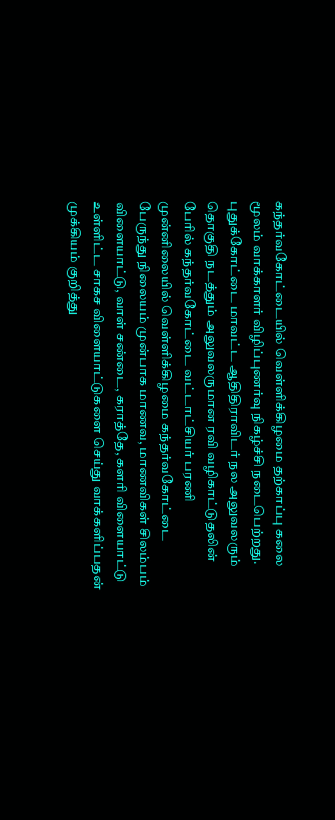கந்தர்வகோட்டையில் வெள்ளிக்கிழமை தற்காப்பு கலை மூலம் வாக்காளர் விழிப்புணர்வு நிகழ்ச்சி நடைபெற்றது.
புதுக்கோட்டை மாவட்ட ஆதிதிராவிடர் நல அலுவலரும் தொகுதி நடத்தும் அலுவலருமான ரவி வழிகாட்டுதலின் பேரில் கந்தர்வகோட்டை வட்டாட்சியர் பரணி முன்னிலையில் வெள்ளிக்கிழமை கந்தர்வகோட்டை பேருந்து நிலையம் முன்பாக மாணவ, மாணவிகள் சிலம்பம் விளையாட்டு, வாள் சண்டை, கராத்தே, களரி விளையாட்டு உள்ளிட்ட சாகச விளையாட்டுகளை செய்து வாக்களிப்பதன் முக்கியம் குறித்து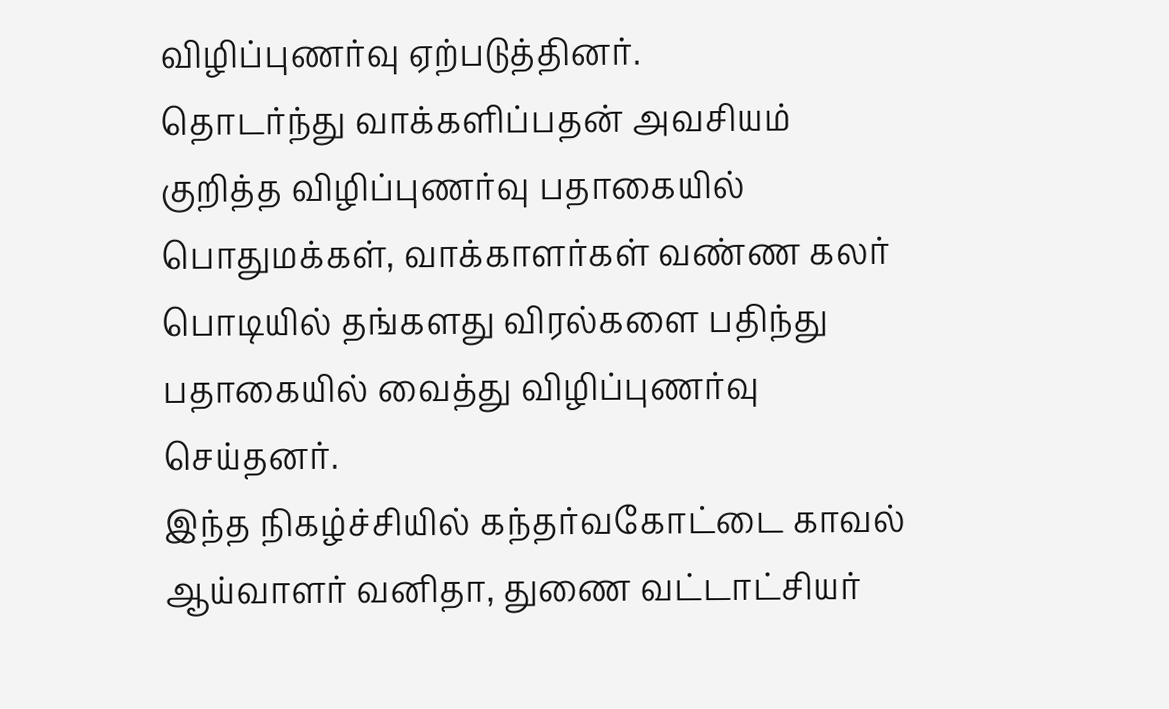விழிப்புணர்வு ஏற்படுத்தினர்.
தொடர்ந்து வாக்களிப்பதன் அவசியம் குறித்த விழிப்புணர்வு பதாகையில் பொதுமக்கள், வாக்காளர்கள் வண்ண கலர் பொடியில் தங்களது விரல்களை பதிந்து பதாகையில் வைத்து விழிப்புணர்வு செய்தனர்.
இந்த நிகழ்ச்சியில் கந்தர்வகோட்டை காவல் ஆய்வாளர் வனிதா, துணை வட்டாட்சியர்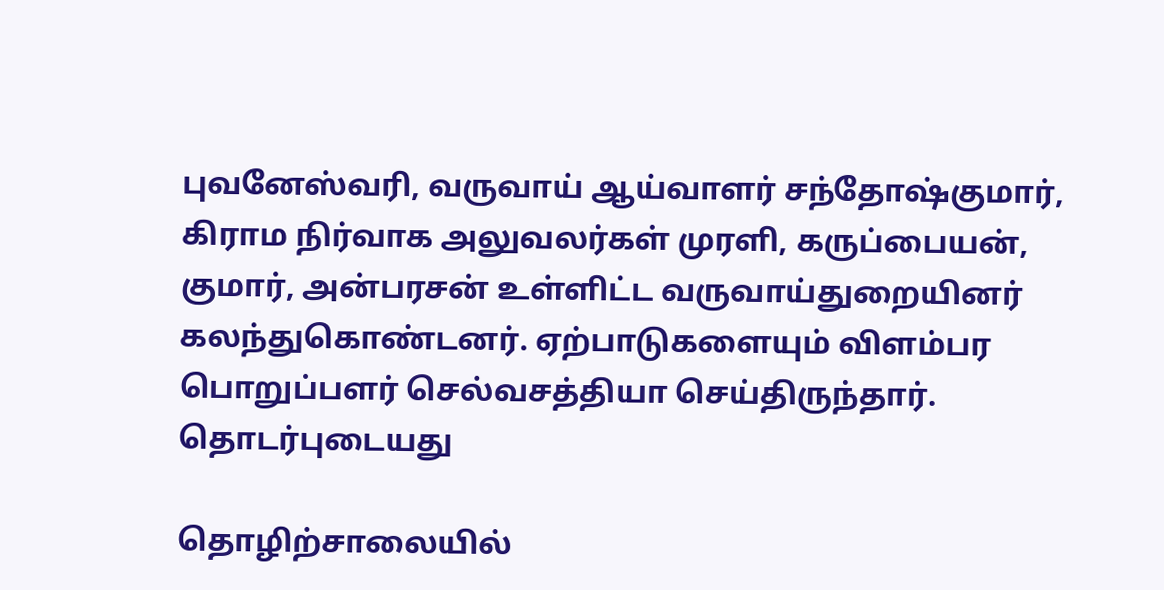புவனேஸ்வரி, வருவாய் ஆய்வாளர் சந்தோஷ்குமார், கிராம நிர்வாக அலுவலர்கள் முரளி, கருப்பையன், குமார், அன்பரசன் உள்ளிட்ட வருவாய்துறையினர் கலந்துகொண்டனர். ஏற்பாடுகளையும் விளம்பர பொறுப்பளர் செல்வசத்தியா செய்திருந்தார்.
தொடர்புடையது

தொழிற்சாலையில்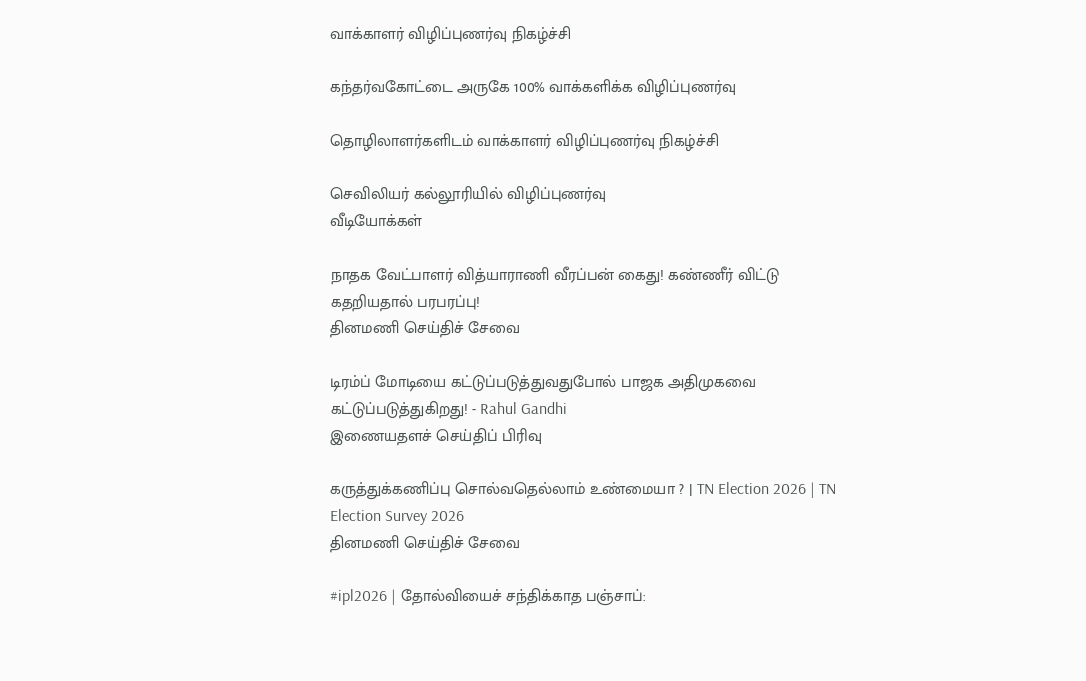வாக்காளர் விழிப்புணர்வு நிகழ்ச்சி

கந்தர்வகோட்டை அருகே 100% வாக்களிக்க விழிப்புணர்வு

தொழிலாளர்களிடம் வாக்காளர் விழிப்புணர்வு நிகழ்ச்சி

செவிலியர் கல்லூரியில் விழிப்புணர்வு
வீடியோக்கள்

நாதக வேட்பாளர் வித்யாராணி வீரப்பன் கைது! கண்ணீர் விட்டு கதறியதால் பரபரப்பு!
தினமணி செய்திச் சேவை

டிரம்ப் மோடியை கட்டுப்படுத்துவதுபோல் பாஜக அதிமுகவை கட்டுப்படுத்துகிறது! - Rahul Gandhi
இணையதளச் செய்திப் பிரிவு

கருத்துக்கணிப்பு சொல்வதெல்லாம் உண்மையா ? | TN Election 2026 | TN Election Survey 2026
தினமணி செய்திச் சேவை

#ipl2026 | தோல்வியைச் சந்திக்காத பஞ்சாப்: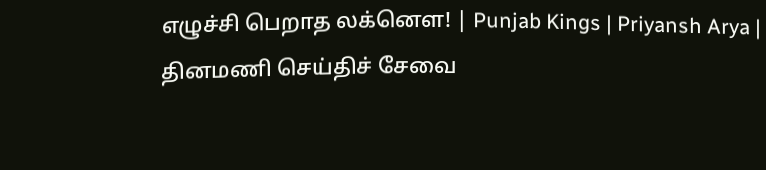எழுச்சி பெறாத லக்னௌ! | Punjab Kings | Priyansh Arya |
தினமணி செய்திச் சேவை